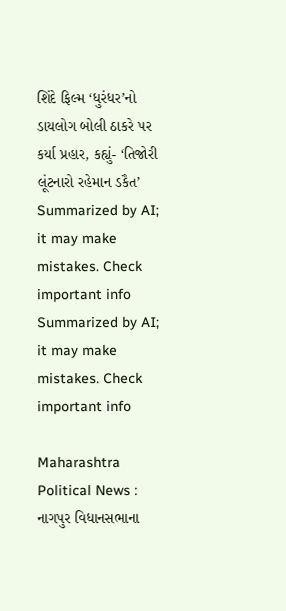શિંદે ફિલ્મ ‘ધુરંધર’નો ડાયલોગ બોલી ઠાકરે પર કર્યા પ્રહાર, કહ્યું- ‘તિજોરી લૂંટનારો રહેમાન ડકૈત’
Summarized by AI; it may make mistakes. Check important info
Summarized by AI; it may make mistakes. Check important info

Maharashtra Political News : નાગપુર વિધાનસભાના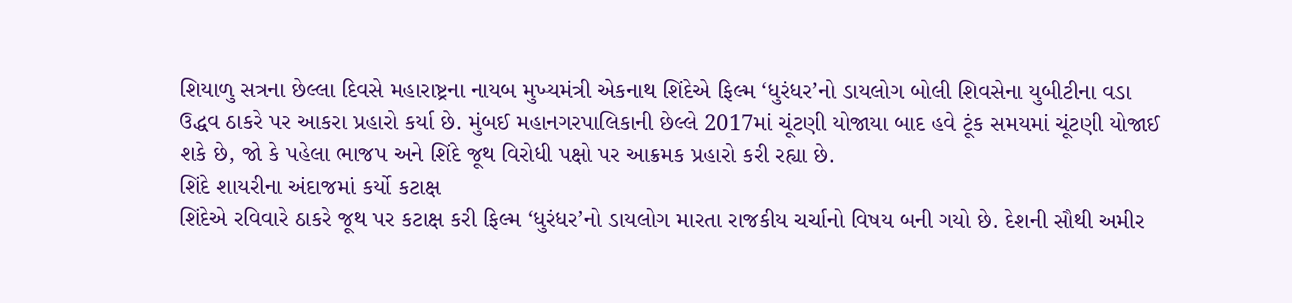શિયાળુ સત્રના છેલ્લા દિવસે મહારાષ્ટ્રના નાયબ મુખ્યમંત્રી એકનાથ શિંદેએ ફિલ્મ ‘ધુરંધર’નો ડાયલોગ બોલી શિવસેના યુબીટીના વડા ઉદ્ધવ ઠાકરે પર આકરા પ્રહારો કર્યા છે. મુંબઈ મહાનગરપાલિકાની છેલ્લે 2017માં ચૂંટણી યોજાયા બાદ હવે ટૂંક સમયમાં ચૂંટણી યોજાઈ શકે છે, જો કે પહેલા ભાજપ અને શિંદે જૂથ વિરોધી પક્ષો પર આક્રમક પ્રહારો કરી રહ્યા છે.
શિંદે શાયરીના અંદાજમાં કર્યો કટાક્ષ
શિંદેએ રવિવારે ઠાકરે જૂથ પર કટાક્ષ કરી ફિલ્મ ‘ધુરંધર’નો ડાયલોગ મારતા રાજકીય ચર્ચાનો વિષય બની ગયો છે. દેશની સૌથી અમીર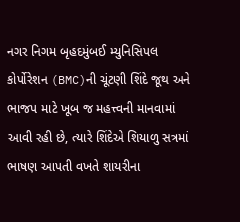નગર નિગમ બૃહદમુંબઈ મ્યુનિસિપલ કોર્પોરેશન (BMC)ની ચૂંટણી શિંદે જૂથ અને ભાજપ માટે ખૂબ જ મહત્ત્વની માનવામાં આવી રહી છે, ત્યારે શિંદેએ શિયાળુ સત્રમાં ભાષણ આપતી વખતે શાયરીના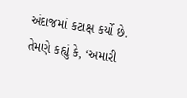અંદાજમાં કટાક્ષ કર્યો છે. તેમણે કહ્યું કે, ‘અમારી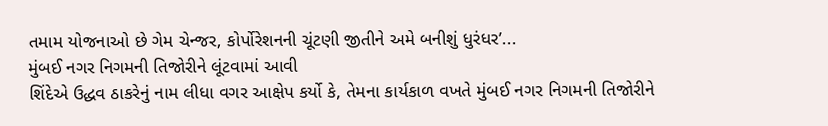તમામ યોજનાઓ છે ગેમ ચેન્જર, કોર્પોરેશનની ચૂંટણી જીતીને અમે બનીશું ધુરંધર’...
મુંબઈ નગર નિગમની તિજોરીને લૂંટવામાં આવી
શિંદેએ ઉદ્ધવ ઠાકરેનું નામ લીધા વગર આક્ષેપ કર્યો કે, તેમના કાર્યકાળ વખતે મુંબઈ નગર નિગમની તિજોરીને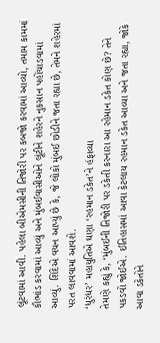લૂંટવામાં આવી. પહેલા બીએમસીની તિજોરી પર કબજો કરવામાં આવ્યો, તમામ કામમાં કૌભાંડ કરવામાં આવ્યું અને મુંબઈવાસીઓને લૂંટીને શહેરને નુકસાન પહોંચાડવામાં આવ્યું. શિંદેએ વચન આપ્યું છે કે, જે લોકો મુંબઈ છોડીને જતા રહ્યા છે, તેમને શહેરમાં પરત લાવવામાં આવશે.
‘ધુરંધર’ મહાયુતિએ ઘણા ‘રહમાન ડકેત’ને હંફાવ્યા
તેમણે કહ્યું કે, ‘મુંબઈની તિજોરી પર ડકેતી કરનારા આ રહેમાન ડકેત કોણ છે? તેને પકડવો જોઈએ. ઈતિહાસમાં આવા કેટલાય રહમાન ડકેત આવ્યા અને જતા રહ્યા, જોકે આવા ડકેતોને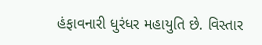હંફાવનારી ધુરંધર મહાયુતિ છે. વિસ્તાર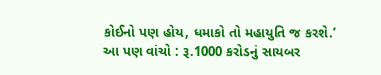કોઈનો પણ હોય, ધમાકો તો મહાયુતિ જ કરશે.’
આ પણ વાંચો : રૂ.1000 કરોડનું સાયબર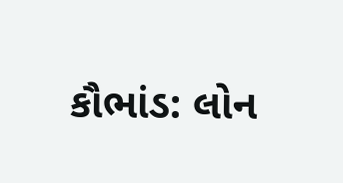કૌભાંડ: લોન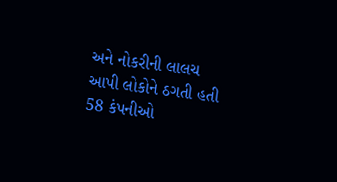અને નોકરીની લાલચ આપી લોકોને ઠગતી હતી 58 કંપનીઓ